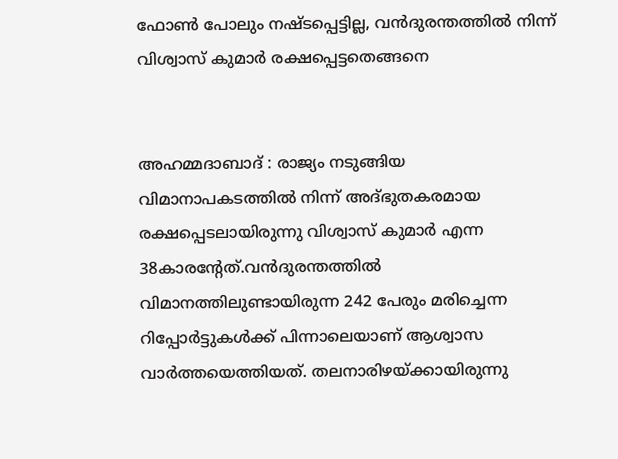ഫോണ്‍ പോലും നഷ്ടപ്പെട്ടില്ല, വൻദുരന്തത്തില്‍ നിന്ന് വിശ്വാസ് കുമാര്‍ രക്ഷപ്പെട്ടതെങ്ങനെ


അഹമ്മദാബാദ് : രാജ്യം നടുങ്ങിയ വിമാനാപകടത്തില്‍ നിന്ന് അദ്ഭുതകരമായ രക്ഷപ്പെടലായിരുന്നു വിശ്വാസ് കുമാർ എന്ന 38കാരന്റേത്.വൻദുരന്തത്തില്‍ വിമാനത്തിലുണ്ടായിരുന്ന 242 പേരും മരിച്ചെന്ന റിപ്പോർട്ടുകള്‍ക്ക് പിന്നാലെയാണ് ആശ്വാസ വാർത്തയെത്തിയത്. തലനാരിഴയ്ക്കായിരുന്നു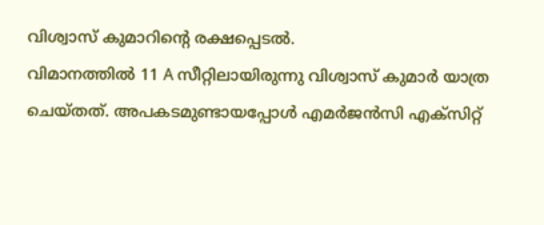വിശ്വാസ് കുമാറിന്റെ രക്ഷപ്പെടല്‍.
വിമാനത്തില്‍ 11 A സീറ്റിലായിരുന്നു വിശ്വാസ് കുമാർ യാത്ര ചെയ്തത്. അപകടമുണ്ടായപ്പോള്‍ എമർജൻസി എക്സിറ്റ്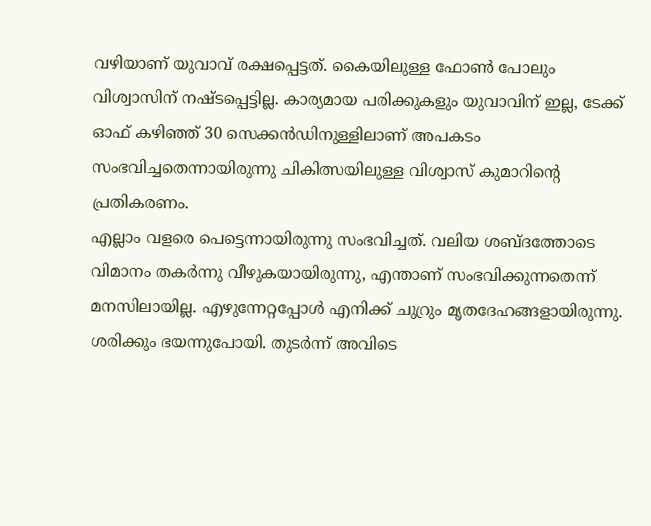വഴിയാണ് യുവാവ് രക്ഷപ്പെട്ടത്. കൈയിലുള്ള ഫോണ്‍ പോലും വിശ്വാസിന് നഷ്ടപ്പെട്ടില്ല. കാര്യമായ പരിക്കുകളും യുവാവിന് ഇല്ല, ടേക്ക് ഓഫ് കഴിഞ്ഞ് 30 സെക്കൻഡിനുള്ളിലാണ് അപകടം സംഭവിച്ചതെന്നായിരുന്നു ചികിത്സയിലുള്ള വിശ്വാസ് കുമാറിന്റെ പ്രതികരണം.
എല്ലാം വളരെ പെട്ടെന്നായിരുന്നു സംഭവിച്ചത്. വലിയ ശബ്ദത്തോടെ വിമാനം തകർന്നു വീഴുകയായിരുന്നു, എന്താണ് സംഭവിക്കുന്നതെന്ന് മനസിലായില്ല. എഴുന്നേറ്റപ്പോള്‍ എനിക്ക് ചുറ്രും മൃതദേഹങ്ങളായിരുന്നു. ശരിക്കും ഭയന്നുപോയി. തുടർന്ന് അവിടെ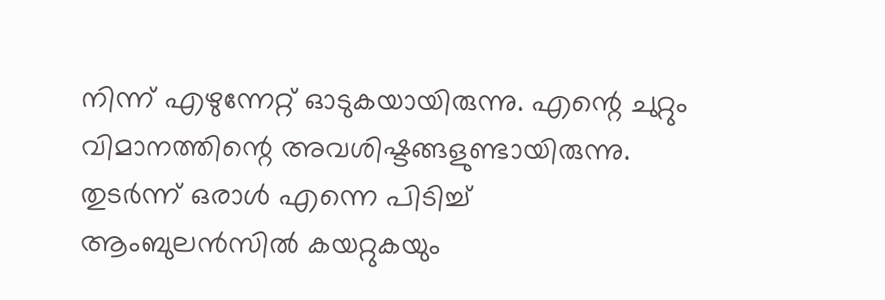നിന്ന് എഴുന്നേറ്റ് ഓടുകയായിരുന്നു. എന്റെ ചുറ്റും വിമാനത്തിന്റെ അവശിഷ്ടങ്ങളുണ്ടായിരുന്നു. തുടർന്ന് ഒരാള്‍ എന്നെ പിടിച്ച്‌ ആംബുലൻസില്‍ കയറ്റുകയും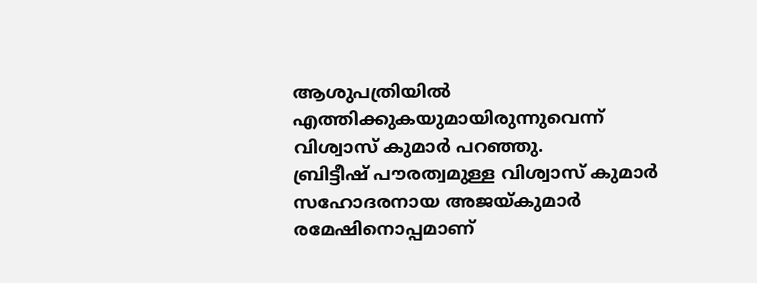ആശുപത്രിയില്‍ എത്തിക്കുകയുമായിരുന്നുവെന്ന് വിശ്വാസ് കുമാർ പറഞ്ഞു.
ബ്രിട്ടീഷ് പൗരത്വമുള്ള വിശ്വാസ് കുമാർ സഹോദരനായ അജയ്‌കുമാർ രമേഷിനൊപ്പമാണ്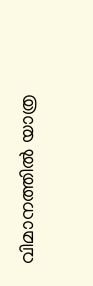വിമാനത്തില്‍ യാത്ര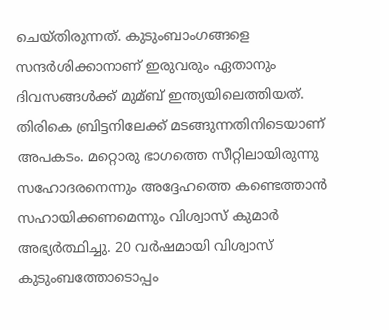ചെയ്തിരുന്നത്. കുടുംബാംഗങ്ങളെ സന്ദർശിക്കാനാണ് ഇരുവരും ഏതാനും ദിവസങ്ങള്‍ക്ക് മുമ്ബ് ഇന്ത്യയിലെത്തിയത്. തിരികെ ബ്രിട്ടനിലേക്ക് മടങ്ങുന്നതിനിടെയാണ് അപകടം. മറ്റൊരു ഭാഗത്തെ സീറ്റിലായിരുന്നു സഹോദരനെന്നും അദ്ദേഹത്തെ കണ്ടെത്താൻ സഹായിക്കണമെന്നും വിശ്വാസ് കുമാർ അഭ്യർത്ഥിച്ചു. 20 വർഷമായി വിശ്വാസ് കുടുംബത്തോടൊപ്പം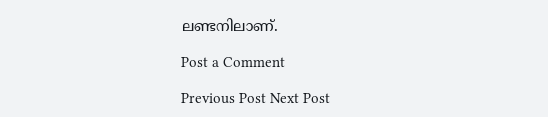ലണ്ടനിലാണ്.

Post a Comment

Previous Post Next Post